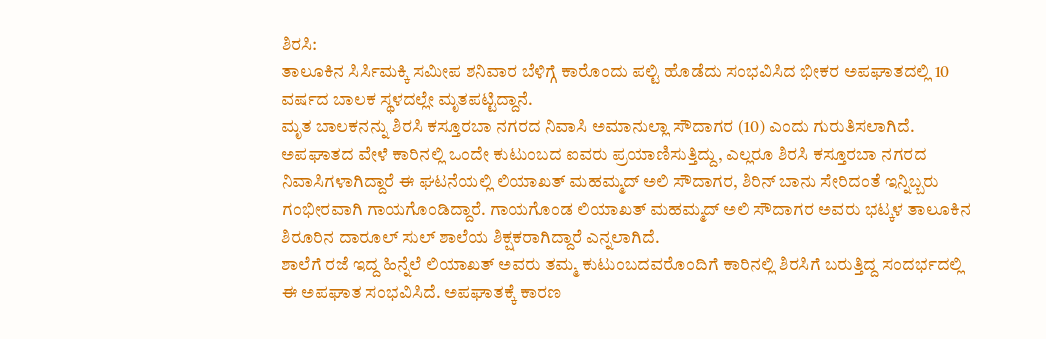ಶಿರಸಿ:
ತಾಲೂಕಿನ ಸಿರ್ಸಿಮಕ್ಕಿ ಸಮೀಪ ಶನಿವಾರ ಬೆಳಿಗ್ಗೆ ಕಾರೊಂದು ಪಲ್ಟಿ ಹೊಡೆದು ಸಂಭವಿಸಿದ ಭೀಕರ ಅಪಘಾತದಲ್ಲಿ 10 ವರ್ಷದ ಬಾಲಕ ಸ್ಥಳದಲ್ಲೇ ಮೃತಪಟ್ಟಿದ್ದಾನೆ.
ಮೃತ ಬಾಲಕನನ್ನು ಶಿರಸಿ ಕಸ್ತೂರಬಾ ನಗರದ ನಿವಾಸಿ ಅಮಾನುಲ್ಲಾ ಸೌದಾಗರ (10) ಎಂದು ಗುರುತಿಸಲಾಗಿದೆ. ಅಪಘಾತದ ವೇಳೆ ಕಾರಿನಲ್ಲಿ ಒಂದೇ ಕುಟುಂಬದ ಐವರು ಪ್ರಯಾಣಿಸುತ್ತಿದ್ದು, ಎಲ್ಲರೂ ಶಿರಸಿ ಕಸ್ತೂರಬಾ ನಗರದ ನಿವಾಸಿಗಳಾಗಿದ್ದಾರೆ ಈ ಘಟನೆಯಲ್ಲಿ ಲಿಯಾಖತ್ ಮಹಮ್ಮದ್ ಅಲಿ ಸೌದಾಗರ, ಶಿರಿನ್ ಬಾನು ಸೇರಿದಂತೆ ಇನ್ನಿಬ್ಬರು ಗಂಭೀರವಾಗಿ ಗಾಯಗೊಂಡಿದ್ದಾರೆ. ಗಾಯಗೊಂಡ ಲಿಯಾಖತ್ ಮಹಮ್ಮದ್ ಅಲಿ ಸೌದಾಗರ ಅವರು ಭಟ್ಕಳ ತಾಲೂಕಿನ ಶಿರೂರಿನ ದಾರೂಲ್ ಸುಲ್ ಶಾಲೆಯ ಶಿಕ್ಷಕರಾಗಿದ್ದಾರೆ ಎನ್ನಲಾಗಿದೆ.
ಶಾಲೆಗೆ ರಜೆ ಇದ್ದ ಹಿನ್ನೆಲೆ ಲಿಯಾಖತ್ ಅವರು ತಮ್ಮ ಕುಟುಂಬದವರೊಂದಿಗೆ ಕಾರಿನಲ್ಲಿ ಶಿರಸಿಗೆ ಬರುತ್ತಿದ್ದ ಸಂದರ್ಭದಲ್ಲಿ ಈ ಅಪಘಾತ ಸಂಭವಿಸಿದೆ. ಅಪಘಾತಕ್ಕೆ ಕಾರಣ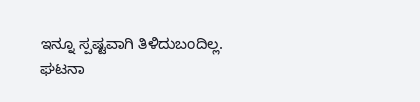ಇನ್ನೂ ಸ್ಪಷ್ಟವಾಗಿ ತಿಳಿದುಬಂದಿಲ್ಲ.
ಘಟನಾ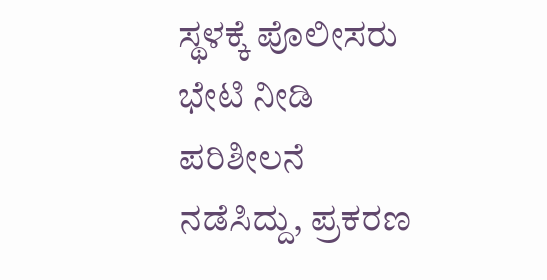ಸ್ಥಳಕ್ಕೆ ಪೊಲೀಸರು ಭೇಟಿ ನೀಡಿ ಪರಿಶೀಲನೆ ನಡೆಸಿದ್ದು, ಪ್ರಕರಣ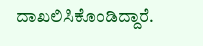ದಾಖಲಿಸಿಕೊಂಡಿದ್ದಾರೆ.